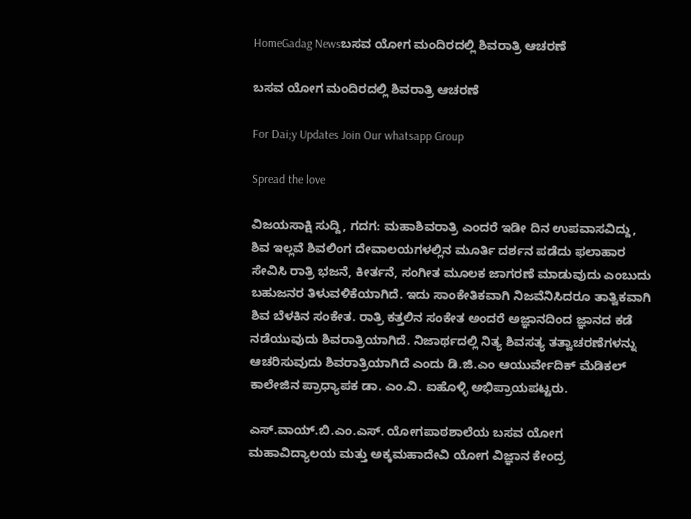HomeGadag Newsಬಸವ ಯೋಗ ಮಂದಿರದಲ್ಲಿ ಶಿವರಾತ್ರಿ ಆಚರಣೆ

ಬಸವ ಯೋಗ ಮಂದಿರದಲ್ಲಿ ಶಿವರಾತ್ರಿ ಆಚರಣೆ

For Dai;y Updates Join Our whatsapp Group

Spread the love

ವಿಜಯಸಾಕ್ಷಿ ಸುದ್ದಿ, ಗದಗ: ಮಹಾಶಿವರಾತ್ರಿ ಎಂದರೆ ಇಡೀ ದಿನ ಉಪವಾಸವಿದ್ದು, ಶಿವ ಇಲ್ಲವೆ ಶಿವಲಿಂಗ ದೇವಾಲಯಗಳಲ್ಲಿನ ಮೂರ್ತಿ ದರ್ಶನ ಪಡೆದು ಫಲಾಹಾರ ಸೇವಿಸಿ ರಾತ್ರಿ ಭಜನೆ, ಕೀರ್ತನೆ, ಸಂಗೀತ ಮೂಲಕ ಜಾಗರಣೆ ಮಾಡುವುದು ಎಂಬುದು ಬಹುಜನರ ತಿಳುವಳಿಕೆಯಾಗಿದೆ. ಇದು ಸಾಂಕೇತಿಕವಾಗಿ ನಿಜವೆನಿಸಿದರೂ ತಾತ್ವಿಕವಾಗಿ ಶಿವ ಬೆಳಕಿನ ಸಂಕೇತ. ರಾತ್ರಿ ಕತ್ತಲಿನ ಸಂಕೇತ ಅಂದರೆ ಅಜ್ಞಾನದಿಂದ ಜ್ಞಾನದ ಕಡೆ ನಡೆಯುವುದು ಶಿವರಾತ್ರಿಯಾಗಿದೆ. ನಿಜಾರ್ಥದಲ್ಲಿ ನಿತ್ಯ ಶಿವಸತ್ಯ ತತ್ವಾಚರಣೆಗಳನ್ನು ಆಚರಿಸುವುದು ಶಿವರಾತ್ರಿಯಾಗಿದೆ ಎಂದು ಡಿ.ಜಿ.ಎಂ ಆಯುರ್ವೇದಿಕ್ ಮೆಡಿಕಲ್ ಕಾಲೇಜಿನ ಪ್ರಾಧ್ಯಾಪಕ ಡಾ. ಎಂ.ವಿ. ಐಹೊಳ್ಳಿ ಅಭಿಪ್ರಾಯಪಟ್ಟರು.

ಎಸ್.ವಾಯ್.ಬಿ.ಎಂ.ಎಸ್. ಯೋಗಪಾಠಶಾಲೆಯ ಬಸವ ಯೋಗ ಮಹಾವಿದ್ಯಾಲಯ ಮತ್ತು ಅಕ್ಕಮಹಾದೇವಿ ಯೋಗ ವಿಜ್ಞಾನ ಕೇಂದ್ರ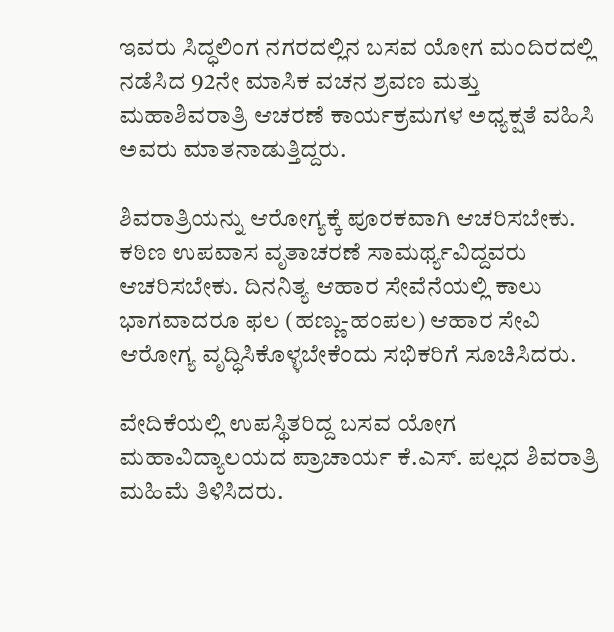ಇವರು ಸಿದ್ಧಲಿಂಗ ನಗರದಲ್ಲಿನ ಬಸವ ಯೋಗ ಮಂದಿರದಲ್ಲಿ ನಡೆಸಿದ 92ನೇ ಮಾಸಿಕ ವಚನ ಶ್ರವಣ ಮತ್ತು ಮಹಾಶಿವರಾತ್ರಿ ಆಚರಣೆ ಕಾರ್ಯಕ್ರಮಗಳ ಅಧ್ಯಕ್ಷತೆ ವಹಿಸಿ ಅವರು ಮಾತನಾಡುತ್ತಿದ್ದರು.

ಶಿವರಾತ್ರಿಯನ್ನು ಆರೋಗ್ಯಕ್ಕೆ ಪೂರಕವಾಗಿ ಆಚರಿಸಬೇಕು. ಕಠಿಣ ಉಪವಾಸ ವೃತಾಚರಣೆ ಸಾಮರ್ಥ್ಯವಿದ್ದವರು ಆಚರಿಸಬೇಕು. ದಿನನಿತ್ಯ ಆಹಾರ ಸೇವೆನೆಯಲ್ಲಿ ಕಾಲು ಭಾಗವಾದರೂ ಫಲ (ಹಣ್ಣು-ಹಂಪಲ) ಆಹಾರ ಸೇವಿ ಆರೋಗ್ಯ ವೃದ್ಧಿಸಿಕೊಳ್ಳಬೇಕೆಂದು ಸಭಿಕರಿಗೆ ಸೂಚಿಸಿದರು.

ವೇದಿಕೆಯಲ್ಲಿ ಉಪಸ್ಥಿತರಿದ್ದ ಬಸವ ಯೋಗ ಮಹಾವಿದ್ಯಾಲಯದ ಪ್ರಾಚಾರ್ಯ ಕೆ.ಎಸ್. ಪಲ್ಲದ ಶಿವರಾತ್ರಿ ಮಹಿಮೆ ತಿಳಿಸಿದರು.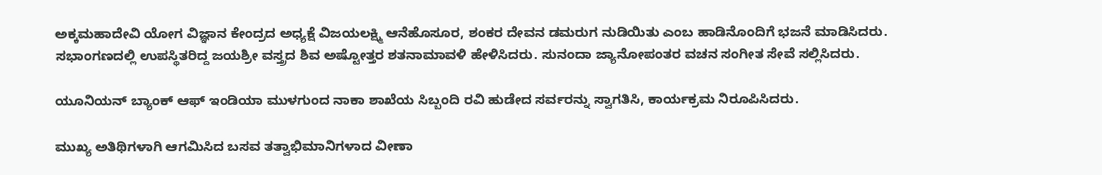ಅಕ್ಕಮಹಾದೇವಿ ಯೋಗ ವಿಜ್ಞಾನ ಕೇಂದ್ರದ ಅಧ್ಯಕ್ಷೆ ವಿಜಯಲಕ್ಷ್ಮಿ ಆನೆಹೊಸೂರ, ಶಂಕರ ದೇವನ ಡಮರುಗ ನುಡಿಯಿತು ಎಂಬ ಹಾಡಿನೊಂದಿಗೆ ಭಜನೆ ಮಾಡಿಸಿದರು. ಸಭಾಂಗಣದಲ್ಲಿ ಉಪಸ್ಥಿತರಿದ್ದ ಜಯಶ್ರೀ ವಸ್ತ್ರದ ಶಿವ ಅಷ್ಟೋತ್ತರ ಶತನಾಮಾವಳಿ ಹೇಳಿಸಿದರು. ಸುನಂದಾ ಜ್ಯಾನೋಪಂತರ ವಚನ ಸಂಗೀತ ಸೇವೆ ಸಲ್ಲಿಸಿದರು.

ಯೂನಿಯನ್ ಬ್ಯಾಂಕ್ ಆಫ್ ಇಂಡಿಯಾ ಮುಳಗುಂದ ನಾಕಾ ಶಾಖೆಯ ಸಿಬ್ಬಂದಿ ರವಿ ಹುಡೇದ ಸರ್ವರನ್ನು ಸ್ವಾಗತಿಸಿ, ಕಾರ್ಯಕ್ರಮ ನಿರೂಪಿಸಿದರು.

ಮುಖ್ಯ ಅತಿಥಿಗಳಾಗಿ ಆಗಮಿಸಿದ ಬಸವ ತತ್ವಾಭಿಮಾನಿಗಳಾದ ವೀಣಾ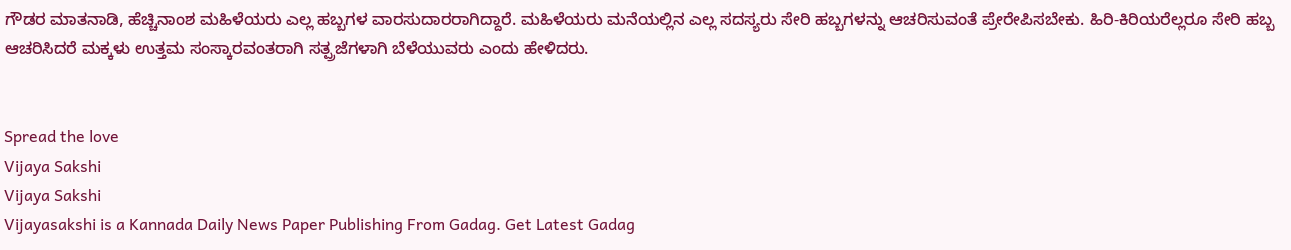ಗೌಡರ ಮಾತನಾಡಿ, ಹೆಚ್ಚಿನಾಂಶ ಮಹಿಳೆಯರು ಎಲ್ಲ ಹಬ್ಬಗಳ ವಾರಸುದಾರರಾಗಿದ್ದಾರೆ. ಮಹಿಳೆಯರು ಮನೆಯಲ್ಲಿನ ಎಲ್ಲ ಸದಸ್ಯರು ಸೇರಿ ಹಬ್ಬಗಳನ್ನು ಆಚರಿಸುವಂತೆ ಪ್ರೇರೇಪಿಸಬೇಕು. ಹಿರಿ-ಕಿರಿಯರೆಲ್ಲರೂ ಸೇರಿ ಹಬ್ಬ ಆಚರಿಸಿದರೆ ಮಕ್ಕಳು ಉತ್ತಮ ಸಂಸ್ಕಾರವಂತರಾಗಿ ಸತ್ಪ್ರಜೆಗಳಾಗಿ ಬೆಳೆಯುವರು ಎಂದು ಹೇಳಿದರು.


Spread the love
Vijaya Sakshi
Vijaya Sakshi
Vijayasakshi is a Kannada Daily News Paper Publishing From Gadag. Get Latest Gadag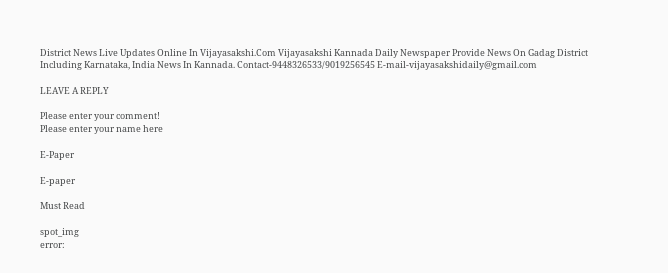District News Live Updates Online In Vijayasakshi.Com Vijayasakshi Kannada Daily Newspaper Provide News On Gadag District Including Karnataka, India News In Kannada. Contact-9448326533/9019256545 E-mail-vijayasakshidaily@gmail.com

LEAVE A REPLY

Please enter your comment!
Please enter your name here

E-Paper

E-paper

Must Read

spot_img
error: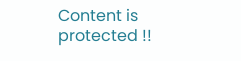Content is protected !!